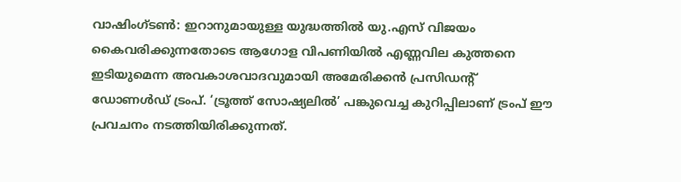വാഷിംഗ്ടൺ: ഇറാനുമായുള്ള യുദ്ധത്തിൽ യു.എസ് വിജയം കൈവരിക്കുന്നതോടെ ആഗോള വിപണിയിൽ എണ്ണവില കുത്തനെ ഇടിയുമെന്ന അവകാശവാദവുമായി അമേരിക്കൻ പ്രസിഡന്റ് ഡോണൾഡ് ട്രംപ്. ‘ട്രൂത്ത് സോഷ്യലിൽ’ പങ്കുവെച്ച കുറിപ്പിലാണ് ട്രംപ് ഈ പ്രവചനം നടത്തിയിരിക്കുന്നത്.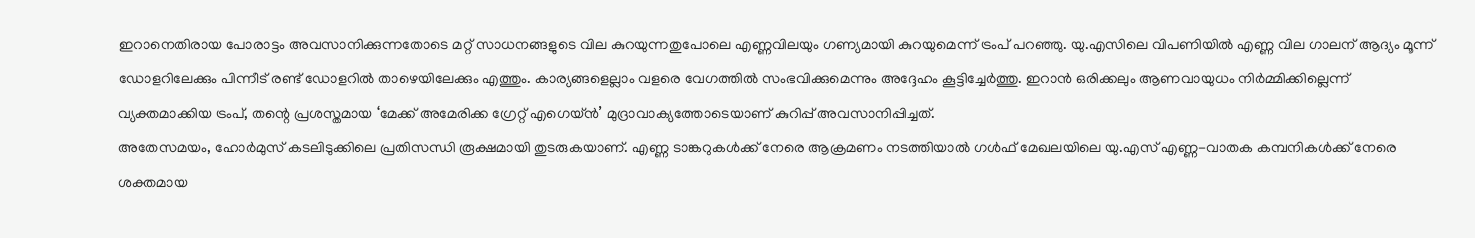ഇറാനെതിരായ പോരാട്ടം അവസാനിക്കുന്നതോടെ മറ്റ് സാധനങ്ങളുടെ വില കുറയുന്നതുപോലെ എണ്ണവിലയും ഗണ്യമായി കുറയുമെന്ന് ട്രംപ് പറഞ്ഞു. യു.എസിലെ വിപണിയിൽ എണ്ണ വില ഗാലന് ആദ്യം മൂന്ന് ഡോളറിലേക്കും പിന്നീട് രണ്ട് ഡോളറിൽ താഴെയിലേക്കും എത്തും. കാര്യങ്ങളെല്ലാം വളരെ വേഗത്തിൽ സംഭവിക്കുമെന്നും അദ്ദേഹം കൂട്ടിച്ചേർത്തു. ഇറാൻ ഒരിക്കലും ആണവായുധം നിർമ്മിക്കില്ലെന്ന് വ്യക്തമാക്കിയ ട്രംപ്, തന്റെ പ്രശസ്തമായ ‘മേക്ക് അമേരിക്ക ഗ്രേറ്റ് എഗെയ്ൻ’ മുദ്രാവാക്യത്തോടെയാണ് കുറിപ്പ് അവസാനിപ്പിച്ചത്.
അതേസമയം, ഹോർമുസ് കടലിടുക്കിലെ പ്രതിസന്ധി രൂക്ഷമായി തുടരുകയാണ്. എണ്ണ ടാങ്കറുകൾക്ക് നേരെ ആക്രമണം നടത്തിയാൽ ഗൾഫ് മേഖലയിലെ യു.എസ് എണ്ണ-വാതക കമ്പനികൾക്ക് നേരെ ശക്തമായ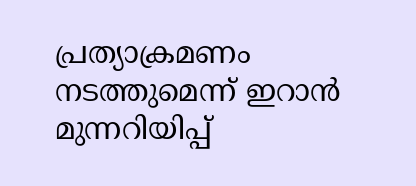പ്രത്യാക്രമണം നടത്തുമെന്ന് ഇറാൻ മുന്നറിയിപ്പ്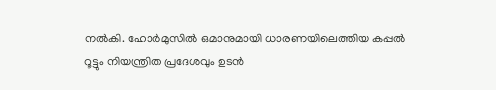നൽകി. ഹോർമുസിൽ ഒമാനുമായി ധാരണയിലെത്തിയ കപ്പൽ റൂട്ടും നിയന്ത്രിത പ്രദേശവും ഉടൻ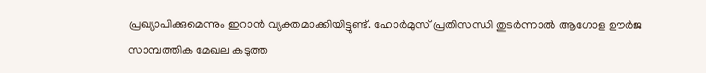പ്രഖ്യാപിക്കുമെന്നും ഇറാൻ വ്യക്തമാക്കിയിട്ടുണ്ട്. ഹോർമുസ് പ്രതിസന്ധി തുടർന്നാൽ ആഗോള ഊർജ സാമ്പത്തിക മേഖല കടുത്ത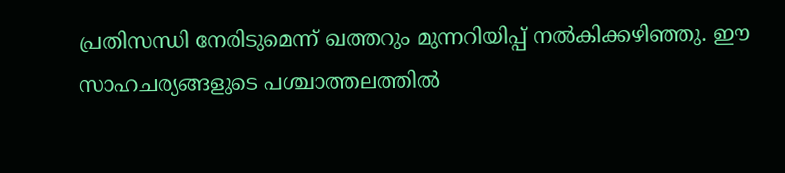പ്രതിസന്ധി നേരിടുമെന്ന് ഖത്തറും മുന്നറിയിപ്പ് നൽകിക്കഴിഞ്ഞു. ഈ സാഹചര്യങ്ങളുടെ പശ്ചാത്തലത്തിൽ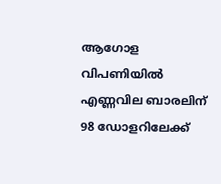ആഗോള വിപണിയിൽ എണ്ണവില ബാരലിന് 98 ഡോളറിലേക്ക്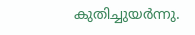കുതിച്ചുയർന്നു.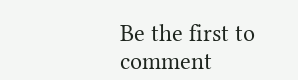Be the first to comment